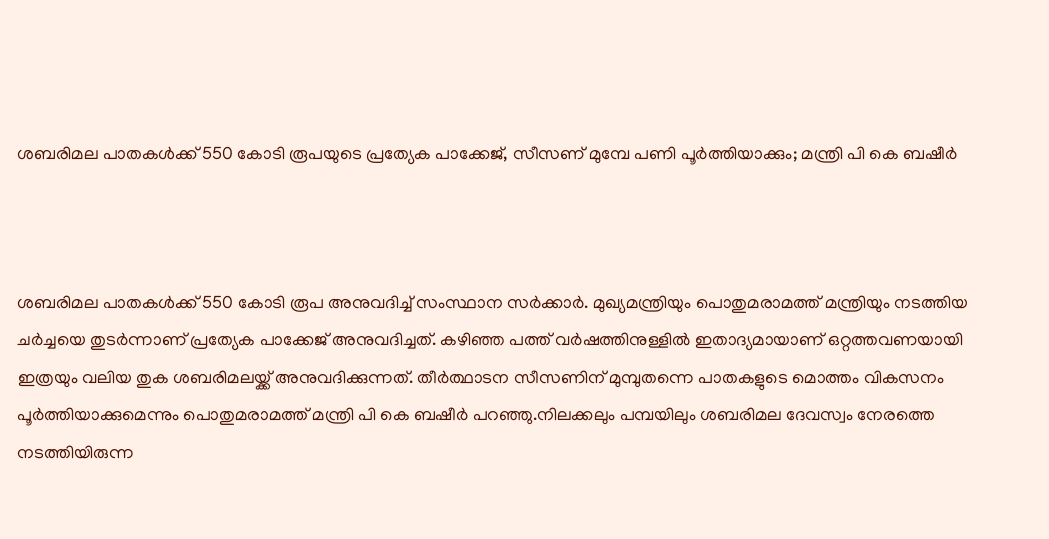ശബരിമല പാതകള്‍ക്ക് 550 കോടി രൂപയുടെ പ്രത്യേക പാക്കേജ്, സീസണ് മുമ്പേ പണി പൂര്‍ത്തിയാക്കും; മന്ത്രി പി കെ ബഷീര്‍



ശബരിമല പാതകള്‍ക്ക് 550 കോടി രൂപ അനുവദിച്ച് സംസ്ഥാന സര്‍ക്കാര്‍. മുഖ്യമന്ത്രിയും പൊതുമരാമത്ത് മന്ത്രിയും നടത്തിയ ചര്‍ച്ചയെ തുടര്‍ന്നാണ് പ്രത്യേക പാക്കേജ് അനുവദിച്ചത്. കഴിഞ്ഞ പത്ത് വര്‍ഷത്തിനുള്ളില്‍ ഇതാദ്യമായാണ് ഒറ്റത്തവണയായി ഇത്രയും വലിയ തുക ശബരിമലയ്ക്ക് അനുവദിക്കുന്നത്. തീര്‍ത്ഥാടന സീസണിന് മുമ്പുതന്നെ പാതകളുടെ മൊത്തം വികസനം പൂര്‍ത്തിയാക്കുമെന്നും പൊതുമരാമത്ത് മന്ത്രി പി കെ ബഷീര്‍ പറഞ്ഞു.നിലക്കലും പമ്പയിലും ശബരിമല ദേവസ്വം നേരത്തെ നടത്തിയിരുന്ന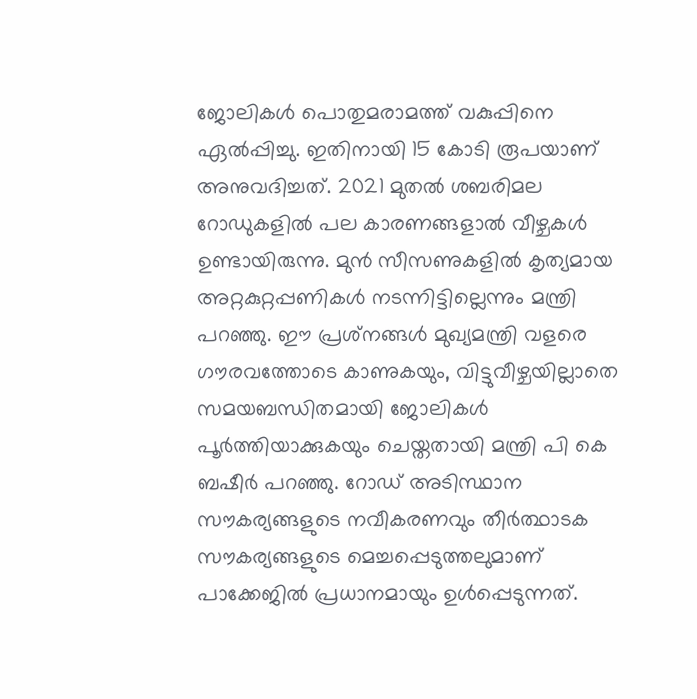ജോലികള്‍ പൊതുമരാമത്ത് വകുപ്പിനെ ഏല്‍പ്പിച്ചു. ഇതിനായി 15 കോടി രൂപയാണ് അനുവദിച്ചത്. 2021 മുതല്‍ ശബരിമല റോഡുകളില്‍ പല കാരണങ്ങളാല്‍ വീഴ്ചകള്‍ ഉണ്ടായിരുന്നു. മുന്‍ സീസണുകളില്‍ കൃത്യമായ അറ്റകുറ്റപ്പണികള്‍ നടന്നിട്ടില്ലെന്നും മന്ത്രി പറഞ്ഞു. ഈ പ്രശ്‌നങ്ങള്‍ മുഖ്യമന്ത്രി വളരെ ഗൗരവത്തോടെ കാണുകയും, വിട്ടുവീഴ്ചയില്ലാതെ സമയബന്ധിതമായി ജോലികള്‍ പൂര്‍ത്തിയാക്കുകയും ചെയ്തതായി മന്ത്രി പി കെ ബഷീര്‍ പറഞ്ഞു. റോഡ് അടിസ്ഥാന സൗകര്യങ്ങളുടെ നവീകരണവും തീര്‍ത്ഥാടക സൗകര്യങ്ങളുടെ മെച്ചപ്പെടുത്തലുമാണ് പാക്കേജില്‍ പ്രധാനമായും ഉള്‍പ്പെടുന്നത്.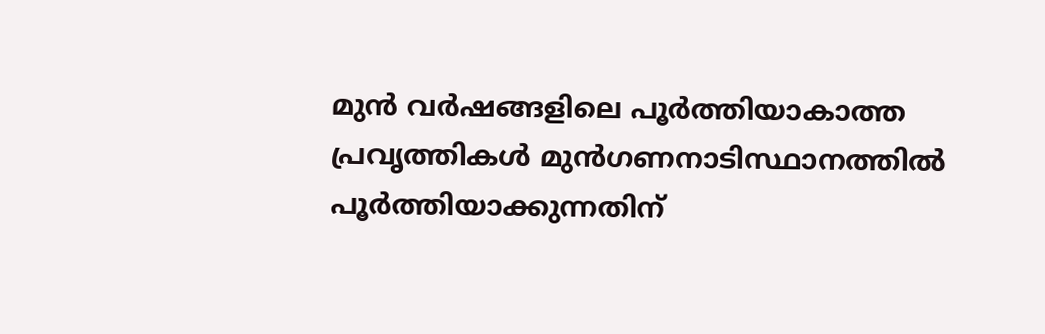മുന്‍ വര്‍ഷങ്ങളിലെ പൂര്‍ത്തിയാകാത്ത പ്രവൃത്തികള്‍ മുന്‍ഗണനാടിസ്ഥാനത്തില്‍ പൂര്‍ത്തിയാക്കുന്നതിന്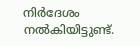നിര്‍ദേശം നല്‍കിയിട്ടുണ്ട്.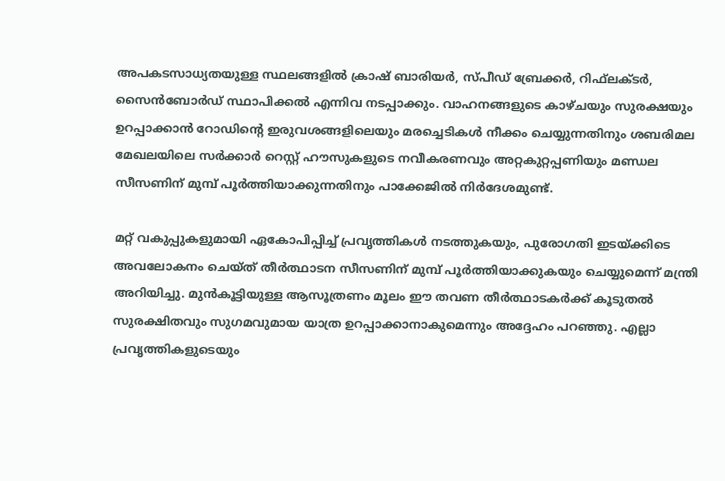അപകടസാധ്യതയുള്ള സ്ഥലങ്ങളില്‍ ക്രാഷ് ബാരിയര്‍, സ്പീഡ് ബ്രേക്കര്‍, റിഫ്‌ലക്ടര്‍, സൈന്‍ബോര്‍ഡ് സ്ഥാപിക്കല്‍ എന്നിവ നടപ്പാക്കും. വാഹനങ്ങളുടെ കാഴ്ചയും സുരക്ഷയും ഉറപ്പാക്കാന്‍ റോഡിന്റെ ഇരുവശങ്ങളിലെയും മരച്ചെടികള്‍ നീക്കം ചെയ്യുന്നതിനും ശബരിമല മേഖലയിലെ സര്‍ക്കാര്‍ റെസ്റ്റ് ഹൗസുകളുടെ നവീകരണവും അറ്റകുറ്റപ്പണിയും മണ്ഡല സീസണിന് മുമ്പ് പൂര്‍ത്തിയാക്കുന്നതിനും പാക്കേജില്‍ നിര്‍ദേശമുണ്ട്.

മറ്റ് വകുപ്പുകളുമായി ഏകോപിപ്പിച്ച് പ്രവൃത്തികള്‍ നടത്തുകയും, പുരോഗതി ഇടയ്ക്കിടെ അവലോകനം ചെയ്ത് തീര്‍ത്ഥാടന സീസണിന് മുമ്പ് പൂര്‍ത്തിയാക്കുകയും ചെയ്യുമെന്ന് മന്ത്രി അറിയിച്ചു. മുന്‍കൂട്ടിയുള്ള ആസൂത്രണം മൂലം ഈ തവണ തീര്‍ത്ഥാടകര്‍ക്ക് കൂടുതല്‍ സുരക്ഷിതവും സുഗമവുമായ യാത്ര ഉറപ്പാക്കാനാകുമെന്നും അദ്ദേഹം പറഞ്ഞു. എല്ലാ പ്രവൃത്തികളുടെയും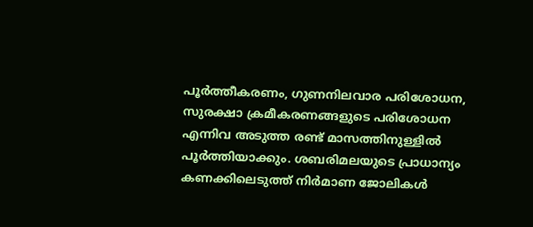പൂര്‍ത്തീകരണം, ഗുണനിലവാര പരിശോധന, സുരക്ഷാ ക്രമീകരണങ്ങളുടെ പരിശോധന എന്നിവ അടുത്ത രണ്ട് മാസത്തിനുള്ളില്‍ പൂര്‍ത്തിയാക്കും. ശബരിമലയുടെ പ്രാധാന്യം കണക്കിലെടുത്ത് നിര്‍മാണ ജോലികള്‍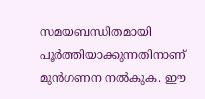സമയബന്ധിതമായി പൂര്‍ത്തിയാക്കുന്നതിനാണ് മുന്‍ഗണന നല്‍കുക. ഈ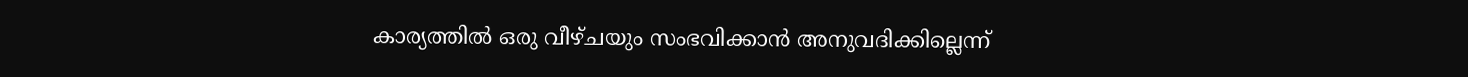കാര്യത്തില്‍ ഒരു വീഴ്ചയും സംഭവിക്കാന്‍ അനുവദിക്കില്ലെന്ന്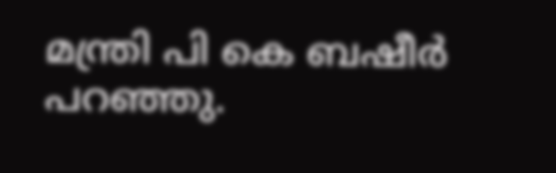മന്ത്രി പി കെ ബഷീര്‍ പറഞ്ഞു.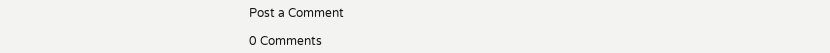Post a Comment

0 Comments